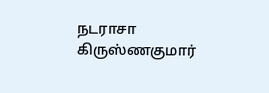நடராசா கிருஸ்ணகுமார்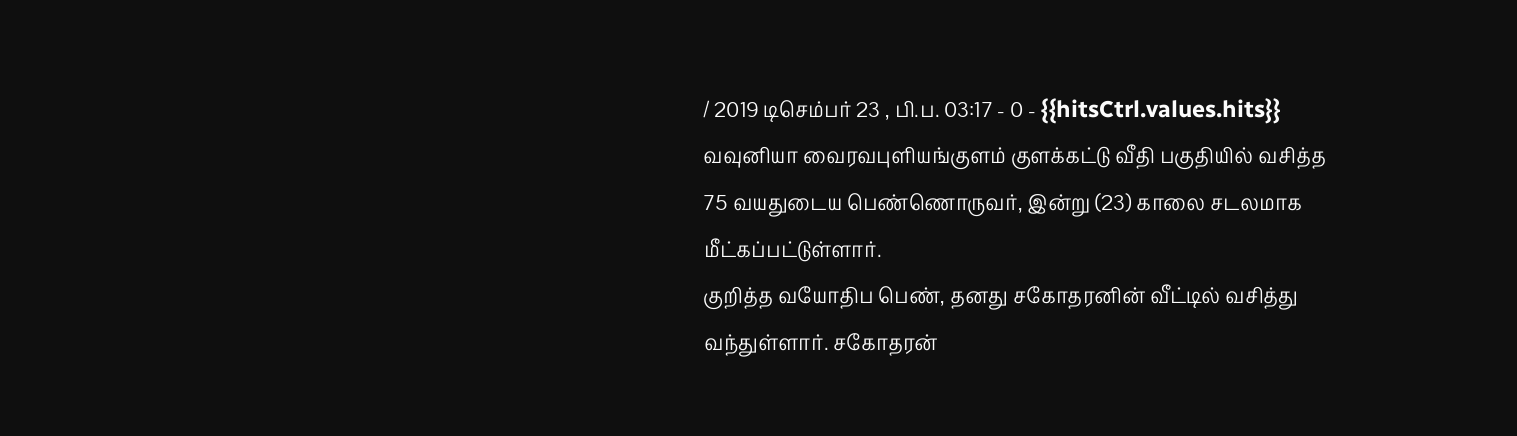/ 2019 டிசெம்பர் 23 , பி.ப. 03:17 - 0 - {{hitsCtrl.values.hits}}
வவுனியா வைரவபுளியங்குளம் குளக்கட்டு வீதி பகுதியில் வசித்த 75 வயதுடைய பெண்ணொருவர், இன்று (23) காலை சடலமாக மீட்கப்பட்டுள்ளார்.
குறித்த வயோதிப பெண், தனது சகோதரனின் வீட்டில் வசித்து வந்துள்ளார். சகோதரன்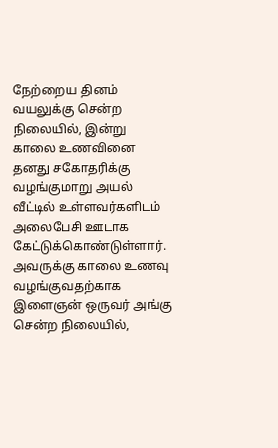நேற்றைய தினம் வயலுக்கு சென்ற நிலையில், இன்று காலை உணவினை தனது சகோதரிக்கு வழங்குமாறு அயல் வீட்டில் உள்ளவர்களிடம் அலைபேசி ஊடாக கேட்டுக்கொண்டுள்ளார்.
அவருக்கு காலை உணவு வழங்குவதற்காக இளைஞன் ஒருவர் அங்கு சென்ற நிலையில்,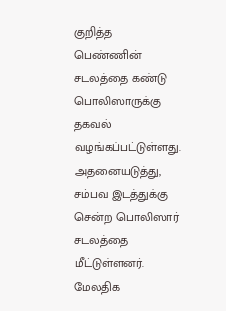குறித்த பெண்ணின் சடலத்தை கண்டு பொலிஸாருக்கு தகவல் வழங்கப்பட்டுள்ளது.
அதனையடுத்து, சம்பவ இடத்துக்கு சென்ற பொலிஸார் சடலத்தை மீட்டுள்ளனர்.
மேலதிக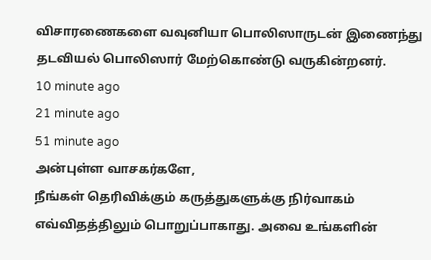விசாரணைகளை வவுனியா பொலிஸாருடன் இணைந்து தடவியல் பொலிஸார் மேற்கொண்டு வருகின்றனர்.
10 minute ago
21 minute ago
51 minute ago
அன்புள்ள வாசகர்களே,
நீங்கள் தெரிவிக்கும் கருத்துகளுக்கு நிர்வாகம் எவ்விதத்திலும் பொறுப்பாகாது. அவை உங்களின்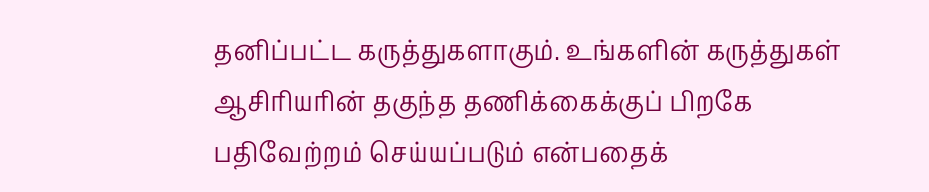தனிப்பட்ட கருத்துகளாகும். உங்களின் கருத்துகள் ஆசிரியரின் தகுந்த தணிக்கைக்குப் பிறகே பதிவேற்றம் செய்யப்படும் என்பதைக்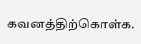கவனத்திற்கொள்க.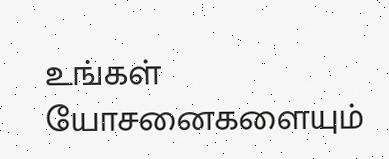உங்கள் யோசனைகளையும்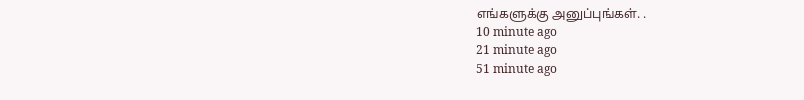எங்களுக்கு அனுப்புங்கள். .
10 minute ago
21 minute ago
51 minute ago